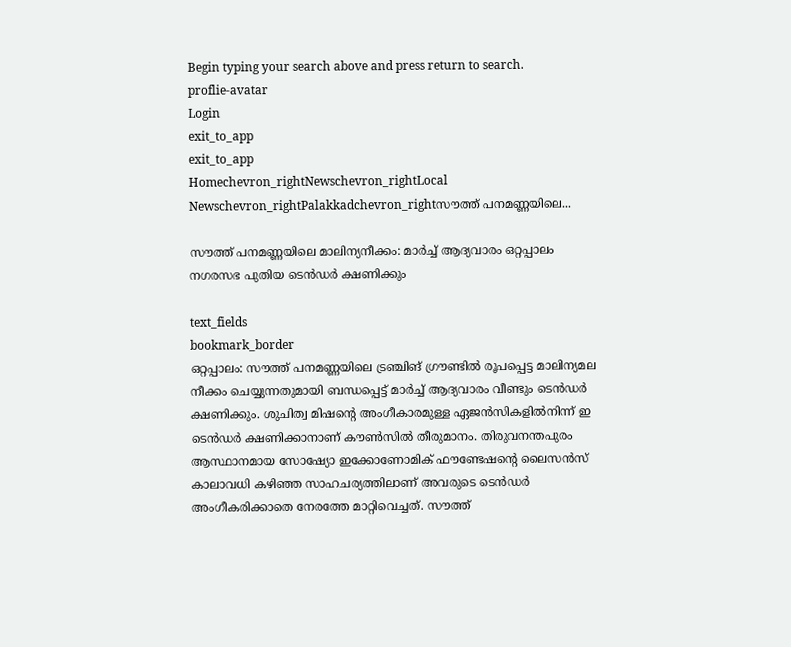Begin typing your search above and press return to search.
proflie-avatar
Login
exit_to_app
exit_to_app
Homechevron_rightNewschevron_rightLocal Newschevron_rightPalakkadchevron_rightസൗത്ത് പനമണ്ണയിലെ...

സൗത്ത് പനമണ്ണയിലെ മാലിന്യനീക്കം: മാർച്ച് ആദ്യവാരം ഒറ്റപ്പാലം നഗരസഭ പുതിയ ടെൻഡർ ക്ഷണിക്കും

text_fields
bookmark_border
ഒറ്റപ്പാലം: സൗത്ത് പനമണ്ണയിലെ ട്രഞ്ചിങ് ഗ്രൗണ്ടിൽ രൂപപ്പെട്ട മാലിന്യമല നീക്കം ചെയ്യുന്നതുമായി ബന്ധപ്പെട്ട് മാർച്ച് ആദ്യവാരം വീണ്ടും ടെൻഡർ ക്ഷണിക്കും. ശുചിത്വ മിഷന്‍റെ അംഗീകാരമുള്ള ഏജൻസികളിൽനിന്ന് ഇ ടെൻഡർ ക്ഷണിക്കാനാണ് കൗൺസിൽ തീരുമാനം. തിരുവനന്തപുരം ആസ്ഥാനമായ സോഷ്യോ ഇക്കോണോമിക് ഫൗണ്ടേഷന്‍റെ ലൈസൻസ് കാലാവധി കഴിഞ്ഞ സാഹചര്യത്തിലാണ് അവരുടെ ടെൻഡർ അംഗീകരിക്കാതെ നേരത്തേ മാറ്റിവെച്ചത്. സൗത്ത്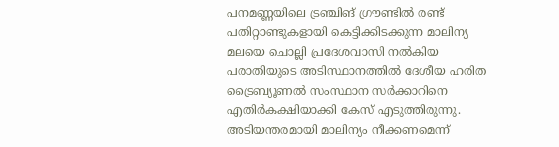പനമണ്ണയിലെ ട്രഞ്ചിങ് ഗ്രൗണ്ടിൽ രണ്ട് പതിറ്റാണ്ടുകളായി കെട്ടിക്കിടക്കുന്ന മാലിന്യ മലയെ ചൊല്ലി പ്രദേശവാസി നൽകിയ പരാതിയുടെ അടിസ്ഥാനത്തിൽ ദേശീയ ഹരിത ട്രൈബ്യൂണൽ സംസ്ഥാന സർക്കാറിനെ എതിർകക്ഷിയാക്കി കേസ് എടുത്തിരുന്നു. അടിയന്തരമായി മാലിന്യം നീക്കണമെന്ന്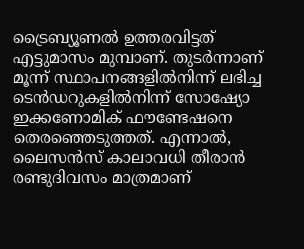ട്രൈബ്യൂണൽ ഉത്തരവിട്ടത് എട്ടുമാസം മുമ്പാണ്. തുടർന്നാണ് മൂന്ന് സ്ഥാപനങ്ങളിൽനിന്ന് ലഭിച്ച ടെൻഡറുകളിൽനിന്ന് സോഷ്യോ ഇക്കണോമിക് ഫൗണ്ടേഷനെ തെരഞ്ഞെടുത്തത്. എന്നാൽ, ലൈസൻസ് കാലാവധി തീരാൻ രണ്ടുദിവസം മാത്രമാണ്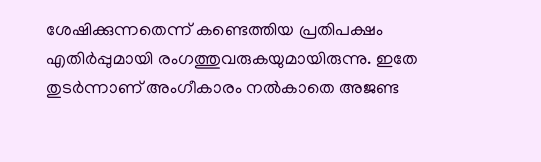ശേഷിക്കുന്നതെന്ന് കണ്ടെത്തിയ പ്രതിപക്ഷം എതിർപ്പുമായി രംഗത്തുവരുകയുമായിരുന്നു. ഇതേ തുടർന്നാണ് അംഗീകാരം നൽകാതെ അജണ്ട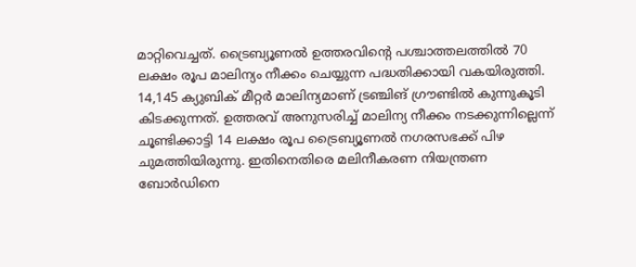മാറ്റിവെച്ചത്. ട്രൈബ്യൂണൽ ഉത്തരവിന്‍റെ പശ്ചാത്തലത്തിൽ 70 ലക്ഷം രൂപ മാലിന്യം നീക്കം ചെയ്യുന്ന പദ്ധതിക്കായി വകയിരുത്തി. 14,145 ക്യുബിക് മീറ്റർ മാലിന്യമാണ് ട്രഞ്ചിങ് ഗ്രൗണ്ടിൽ കുന്നുകൂടി കിടക്കുന്നത്. ഉത്തരവ് അനുസരിച്ച് മാലിന്യ നീക്കം നടക്കുന്നില്ലെന്ന് ചൂണ്ടിക്കാട്ടി 14 ലക്ഷം രൂപ ട്രൈബ്യൂണൽ നഗരസഭക്ക് പിഴ ചുമത്തിയിരുന്നു. ഇതിനെതിരെ മലിനീകരണ നിയന്ത്രണ ബോർഡിനെ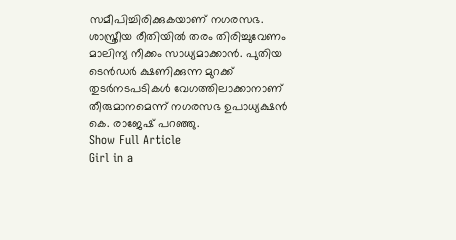സമീപിച്ചിരിക്കുകയാണ് നഗരസഭ. ശാസ്ത്രീയ രീതിയിൽ തരം തിരിച്ചുവേണം മാലിന്യ നീക്കം സാധ്യമാക്കാൻ. പുതിയ ടെൻഡർ ക്ഷണിക്കുന്ന മുറക്ക് തുടർനടപടികൾ വേഗത്തിലാക്കാനാണ് തീരുമാനമെന്ന് നഗരസഭ ഉപാധ്യക്ഷൻ കെ. രാജേഷ് പറഞ്ഞു.
Show Full Article
Girl in a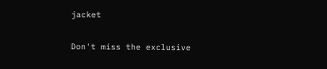jacket

Don't miss the exclusive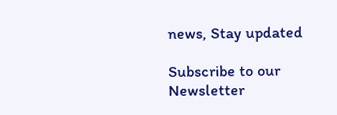news, Stay updated

Subscribe to our Newsletter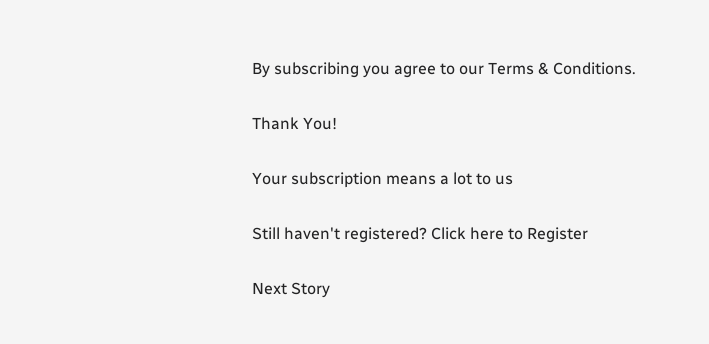By subscribing you agree to our Terms & Conditions.

Thank You!

Your subscription means a lot to us

Still haven't registered? Click here to Register

Next Story